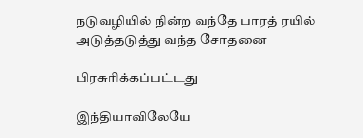நடுவழியில் நின்ற வந்தே பாரத் ரயில் அடுத்தடுத்து வந்த சோதனை

பிரசுரிக்கப்பட்டது

இந்தியாவிலேயே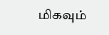மிகவும்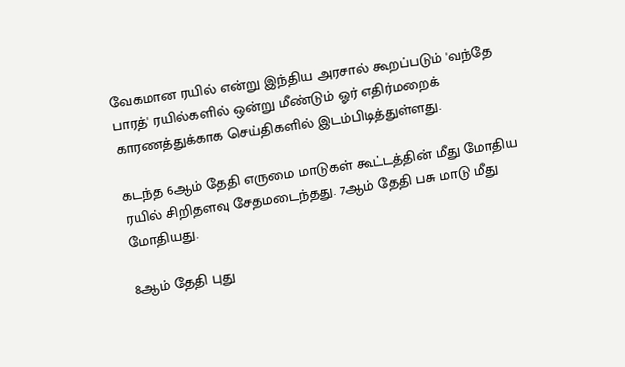வேகமான ரயில் என்று இந்திய அரசால் கூறப்படும் 'வந்தே பாரத்' ரயில்களில் ஒன்று மீண்டும் ஓர் எதிர்மறைக் காரணத்துக்காக செய்திகளில் இடம்பிடித்துள்ளது.

கடந்த 6ஆம் தேதி எருமை மாடுகள் கூட்டத்தின் மீது மோதிய ரயில் சிறிதளவு சேதமடைந்தது. 7ஆம் தேதி பசு மாடு மீது மோதியது.

8ஆம் தேதி புது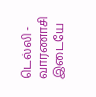டெல்லி - வாரணாசி இடையே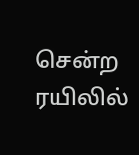சென்ற ரயிலில்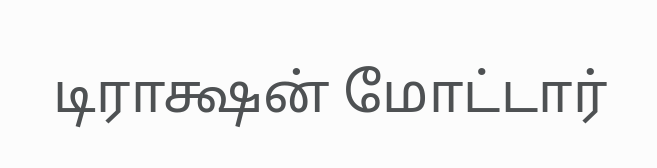டிராக்ஷன் மோட்டார்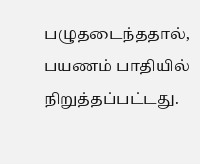பழுதடைந்ததால், பயணம் பாதியில் நிறுத்தப்பட்டது.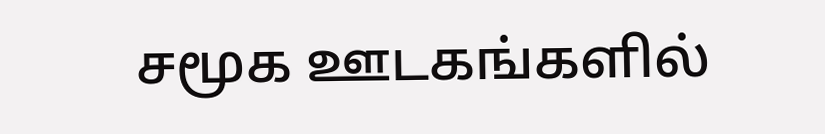சமூக ஊடகங்களில்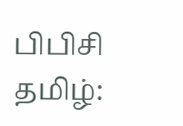பிபிசி தமிழ்: